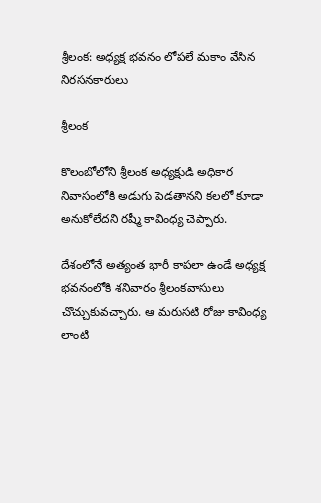శ్రీలంక: అధ్యక్ష భవనం లోపలే మకాం వేసిన నిరసనకారులు

శ్రీలంక

కొలంబోలోని శ్రీలంక అధ్యక్షుడి అధికార నివాసంలోకి అడుగు పెడతానని కలలో కూడా అనుకోలేదని రష్మీ కావింధ్య చెప్పారు.

దేశంలోనే అత్యంత భారీ కాపలా ఉండే అధ్యక్ష భవనంలోకి శనివారం శ్రీలంకవాసులు చొచ్చుకువచ్చారు. ఆ మరుసటి రోజు కావింధ్య లాంటి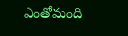ఎంతోమంది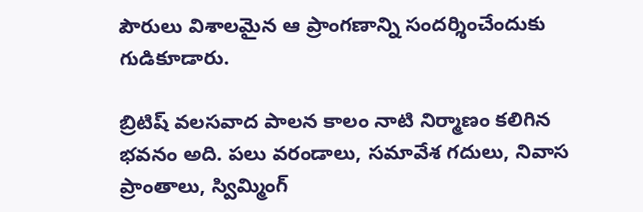పౌరులు విశాలమైన ఆ ప్రాంగణాన్ని సందర్శించేందుకు గుడికూడారు.

బ్రిటిష్ వలసవాద పాలన కాలం నాటి నిర్మాణం కలిగిన భవనం అది. పలు వరండాలు, సమావేశ గదులు, నివాస ప్రాంతాలు, స్విమ్మింగ్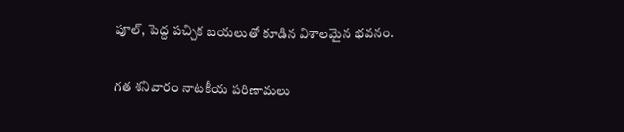పూల్, పెద్ద పచ్చిక బయలుతో కూడిన విశాలమైన భవనం.

గత శనివారం నాటకీయ పరిణామలు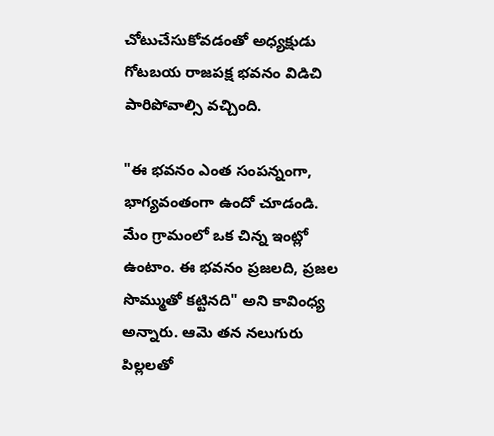చోటుచేసుకోవడంతో అధ్యక్షుడు గోటబయ రాజపక్ష భవనం విడిచి పారిపోవాల్సి వచ్చింది.

"ఈ భవనం ఎంత సంపన్నంగా, భాగ్యవంతంగా ఉందో చూడండి. మేం గ్రామంలో ఒక చిన్న ఇంట్లో ఉంటాం. ఈ భవనం ప్రజలది, ప్రజల సొమ్ముతో కట్టినది" అని కావింధ్య అన్నారు. ఆమె తన నలుగురు పిల్లలతో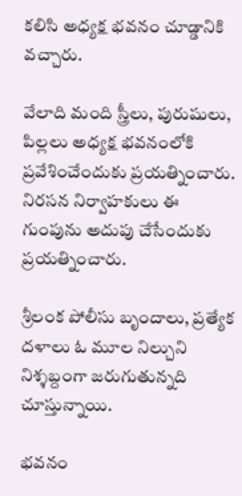కలిసి అధ్యక్ష భవనం చూడ్డానికి వచ్చారు.

వేలాది మంది స్త్రీలు, పురుషులు, పిల్లలు అధ్యక్ష భవనంలోకి ప్రవేశించేందుకు ప్రయత్నించారు. నిరసన నిర్వాహకులు ఈ గుంపును అదుపు చేసేందుకు ప్రయత్నించారు.

శ్రీలంక పోలీసు బృందాలు, ప్రత్యేక దళాలు ఓ మూల నిల్చుని నిశ్శబ్దంగా జరుగుతున్నది చూస్తున్నాయి.

భవనం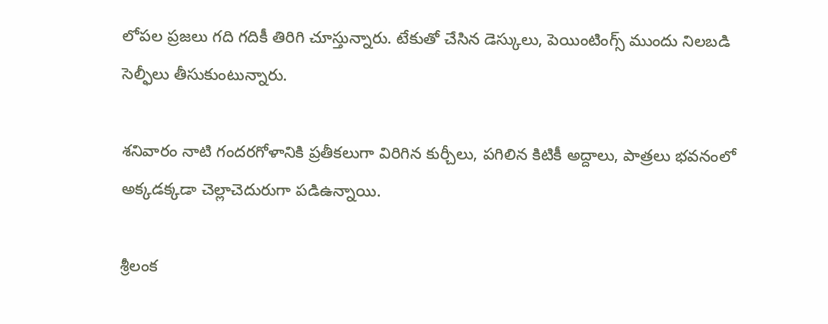లోపల ప్రజలు గది గదికీ తిరిగి చూస్తున్నారు. టేకుతో చేసిన డెస్కులు, పెయింటింగ్స్ ముందు నిలబడి సెల్ఫీలు తీసుకుంటున్నారు.

శనివారం నాటి గందరగోళానికి ప్రతీకలుగా విరిగిన కుర్చీలు, పగిలిన కిటికీ అద్దాలు, పాత్రలు భవనంలో అక్కడక్కడా చెల్లాచెదురుగా పడిఉన్నాయి.

శ్రీలంక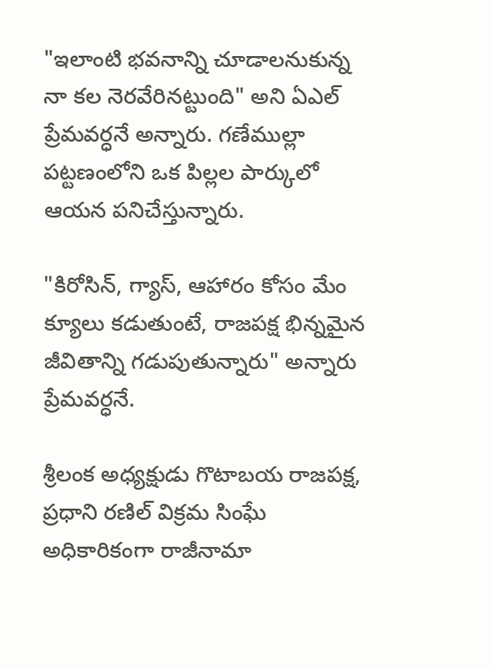"ఇలాంటి భవనాన్ని చూడాలనుకున్న నా కల నెరవేరినట్టుంది" అని ఏఎల్ ప్రేమవర్ధనే అన్నారు. గణేముల్లా పట్టణంలోని ఒక పిల్లల పార్కులో ఆయన పనిచేస్తున్నారు.

"కిరోసిన్, గ్యాస్, ఆహారం కోసం మేం క్యూలు కడుతుంటే, రాజపక్ష భిన్నమైన జీవితాన్ని గడుపుతున్నారు" అన్నారు ప్రేమవర్ధనే.

శ్రీలంక అధ్యక్షుడు గొటాబయ రాజపక్ష, ప్రధాని రణిల్ విక్రమ సింఘే అధికారికంగా రాజీనామా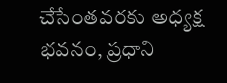చేసేంతవరకు అధ్యక్ష భవనం, ప్రధాని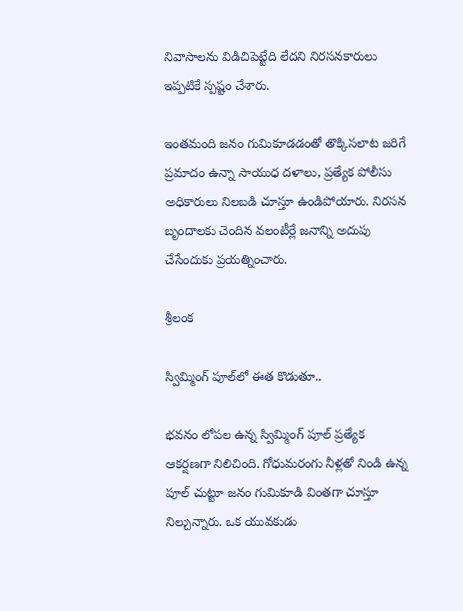నివాసాలను విడిచిపెట్టేది లేదని నిరసనకారులు ఇప్పటికే స్పష్టం చేశారు.

ఇంతమంది జనం గుమికూడడంతో తొక్కిసలాట జరిగే ప్రమాదం ఉన్నా సాయుధ దళాలు, ప్రత్యేక పోలీసు అధికారులు నిలబడి చూస్తూ ఉండిపోయారు. నిరసన బృందాలకు చెందిన వలంటీర్లే జనాన్ని అదుపు చేసేందుకు ప్రయత్నించారు.

శ్రీలంక

స్విమ్మింగ్ పూల్‌లో ఈత కొడుతూ..

భవనం లోపల ఉన్న స్విమ్మింగ్ పూల్ ప్రత్యేక ఆకర్షణగా నిలిచింది. గోధుమరంగు నీళ్లతో నిండి ఉన్న పూల్ చుట్టూ జనం గుమికూడి వింతగా చూస్తూ నిల్చున్నారు. ఒక యువకుడు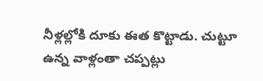నీళ్లల్లోకి దూకు ఈత కొట్టాడు. చుట్టూ ఉన్న వాళ్లంతా చప్పట్లు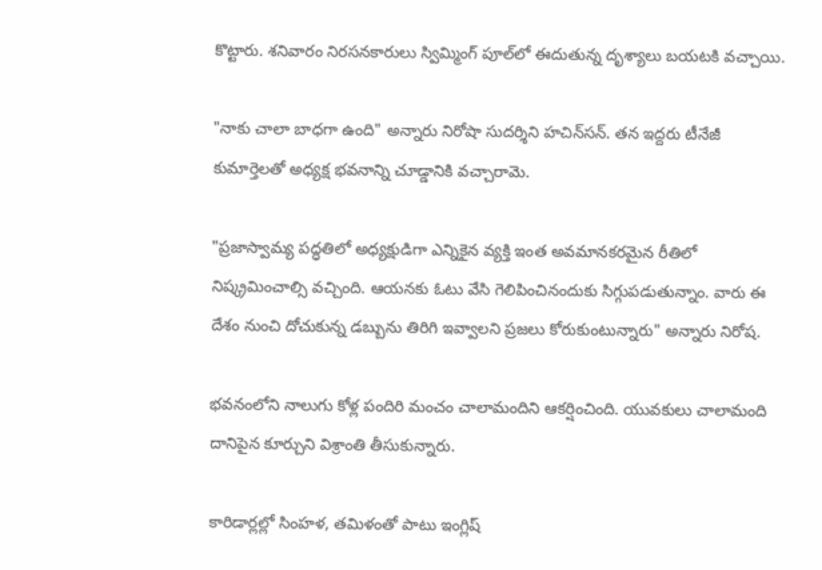కొట్టారు. శనివారం నిరసనకారులు స్విమ్మింగ్ పూల్‌లో ఈదుతున్న దృశ్యాలు బయటకి వచ్చాయి.

"నాకు చాలా బాధగా ఉంది" అన్నారు నిరోషా సుదర్శిని హచిన్‌సన్. తన ఇద్దరు టీనేజీ కుమార్తెలతో అధ్యక్ష భవనాన్ని చూడ్డానికి వచ్చారామె.

"ప్రజాస్వామ్య పద్ధతిలో అధ్యక్షుడిగా ఎన్నికైన వ్యక్తి ఇంత అవమానకరమైన రీతిలో నిష్క్రమించాల్సి వచ్చింది. ఆయనకు ఓటు వేసి గెలిపించినందుకు సిగ్గుపడుతున్నాం. వారు ఈ దేశం నుంచి దోచుకున్న డబ్బును తిరిగి ఇవ్వాలని ప్రజలు కోరుకుంటున్నారు" అన్నారు నిరోష.

భవనంలోని నాలుగు కోళ్ల పందిరి మంచం చాలామందిని ఆకర్షించింది. యువకులు చాలామంది దానిపైన కూర్చుని విశ్రాంతి తీసుకున్నారు.

కారిడార్లల్లో సింహళ, తమిళంతో పాటు ఇంగ్లిష్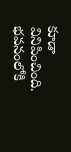కూడా వినిపించింది. భవనంలోకి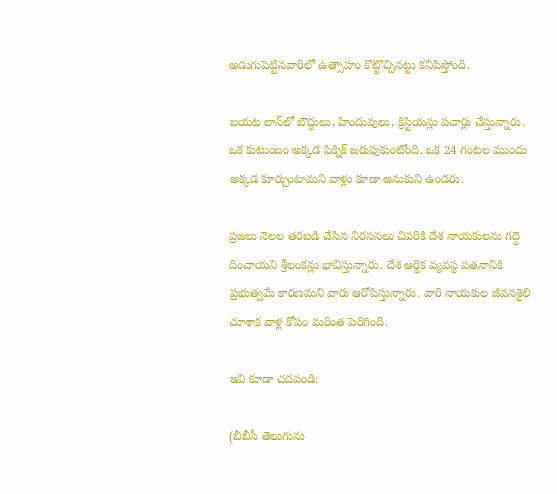అడుగుపెట్టినవారిలో ఉత్సాహం కొట్టొచ్చినట్టు కనిపిస్తోంది.

బయట లాన్‌లో బౌద్ధులు, హిందువులు, క్రిస్టియన్లు పచార్లు చేస్తున్నారు. ఒక కుటుంబం అక్కడ పిక్నిక్ జరుపుకుంటోంది. ఒక 24 గంటల ముందు అక్కడ కూర్చుంటామని వాళ్లు కూడా అనుకుని ఉండరు.

ప్రజలు నెలల తరబడి చేసిన నిరసనలు చివరికి దేశ నాయకులను గద్దె దించాయని శ్రీలంకన్లు భావిస్తున్నారు. దేశ ఆర్థిక వ్యవస్థ పతనానికి ప్రభుత్వమే కారణమని వారు ఆరోపిస్తున్నారు. వారి నాయకుల జీవనశైలి చూశాక వాళ్ల కోపం మరింత పెరిగింది.

ఇవి కూడా చదవండి:

(బీబీసీ తెలుగును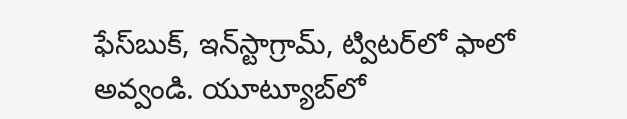ఫేస్‌బుక్, ఇన్‌స్టాగ్రామ్‌, ట్విటర్‌లో ఫాలో అవ్వండి. యూట్యూబ్‌లో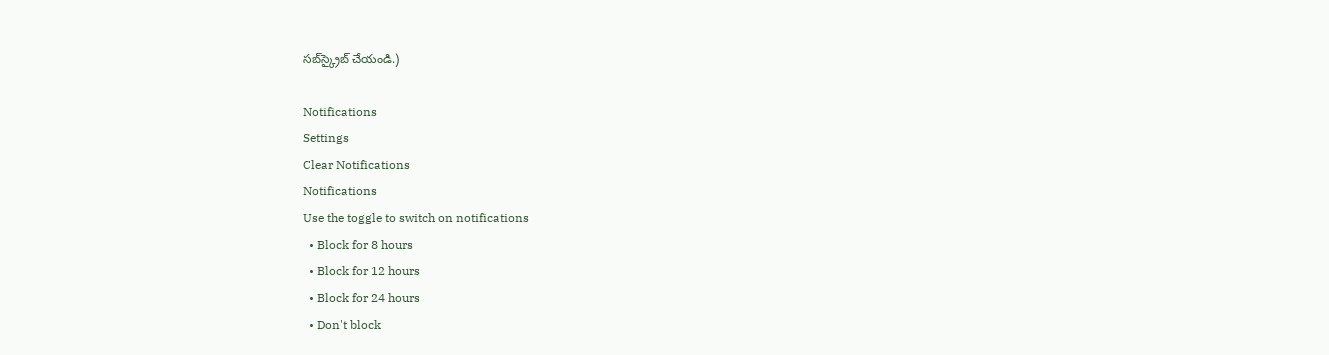సబ్‌స్క్రైబ్ చేయండి.)

Notifications
Settings
Clear Notifications
Notifications
Use the toggle to switch on notifications
  • Block for 8 hours
  • Block for 12 hours
  • Block for 24 hours
  • Don't block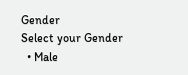Gender
Select your Gender
  • Male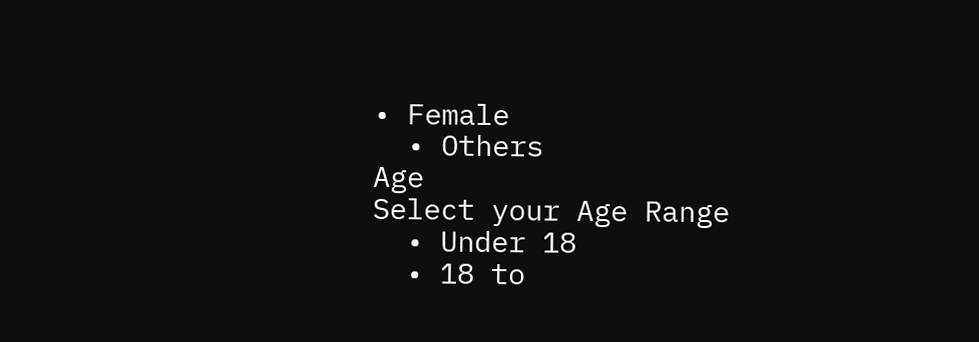• Female
  • Others
Age
Select your Age Range
  • Under 18
  • 18 to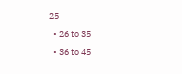25
  • 26 to 35
  • 36 to 45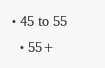• 45 to 55
  • 55+